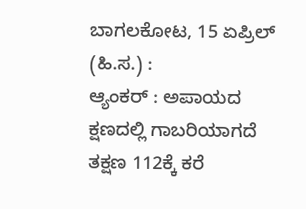ಬಾಗಲಕೋಟ, 15 ಏಪ್ರಿಲ್ (ಹಿ.ಸ.) :
ಆ್ಯಂಕರ್ : ಅಪಾಯದ ಕ್ಷಣದಲ್ಲಿ ಗಾಬರಿಯಾಗದೆ ತಕ್ಷಣ 112ಕ್ಕೆ ಕರೆ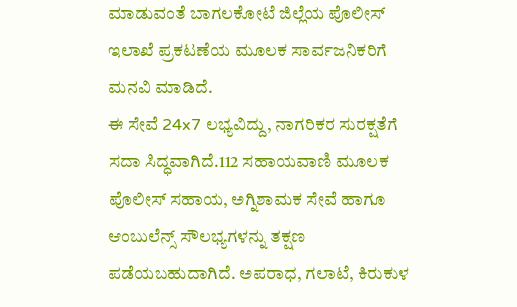ಮಾಡುವಂತೆ ಬಾಗಲಕೋಟೆ ಜಿಲ್ಲೆಯ ಪೊಲೀಸ್ ಇಲಾಖೆ ಪ್ರಕಟಣೆಯ ಮೂಲಕ ಸಾರ್ವಜನಿಕರಿಗೆ ಮನವಿ ಮಾಡಿದೆ.
ಈ ಸೇವೆ 24x7 ಲಭ್ಯವಿದ್ದು, ನಾಗರಿಕರ ಸುರಕ್ಷತೆಗೆ ಸದಾ ಸಿದ್ಧವಾಗಿದೆ.112 ಸಹಾಯವಾಣಿ ಮೂಲಕ ಪೊಲೀಸ್ ಸಹಾಯ, ಅಗ್ನಿಶಾಮಕ ಸೇವೆ ಹಾಗೂ ಆಂಬುಲೆನ್ಸ್ ಸೌಲಭ್ಯಗಳನ್ನು ತಕ್ಷಣ ಪಡೆಯಬಹುದಾಗಿದೆ. ಅಪರಾಧ, ಗಲಾಟೆ, ಕಿರುಕುಳ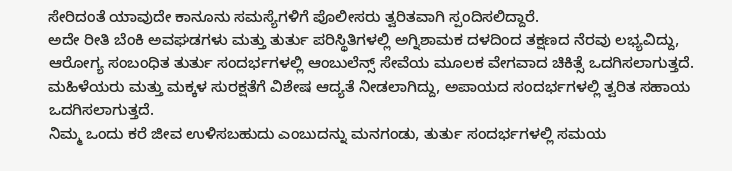ಸೇರಿದಂತೆ ಯಾವುದೇ ಕಾನೂನು ಸಮಸ್ಯೆಗಳಿಗೆ ಪೊಲೀಸರು ತ್ವರಿತವಾಗಿ ಸ್ಪಂದಿಸಲಿದ್ದಾರೆ.
ಅದೇ ರೀತಿ ಬೆಂಕಿ ಅವಘಡಗಳು ಮತ್ತು ತುರ್ತು ಪರಿಸ್ಥಿತಿಗಳಲ್ಲಿ ಅಗ್ನಿಶಾಮಕ ದಳದಿಂದ ತಕ್ಷಣದ ನೆರವು ಲಭ್ಯವಿದ್ದು, ಆರೋಗ್ಯ ಸಂಬಂಧಿತ ತುರ್ತು ಸಂದರ್ಭಗಳಲ್ಲಿ ಆಂಬುಲೆನ್ಸ್ ಸೇವೆಯ ಮೂಲಕ ವೇಗವಾದ ಚಿಕಿತ್ಸೆ ಒದಗಿಸಲಾಗುತ್ತದೆ.
ಮಹಿಳೆಯರು ಮತ್ತು ಮಕ್ಕಳ ಸುರಕ್ಷತೆಗೆ ವಿಶೇಷ ಆದ್ಯತೆ ನೀಡಲಾಗಿದ್ದು, ಅಪಾಯದ ಸಂದರ್ಭಗಳಲ್ಲಿ ತ್ವರಿತ ಸಹಾಯ ಒದಗಿಸಲಾಗುತ್ತದೆ.
ನಿಮ್ಮ ಒಂದು ಕರೆ ಜೀವ ಉಳಿಸಬಹುದು ಎಂಬುದನ್ನು ಮನಗಂಡು, ತುರ್ತು ಸಂದರ್ಭಗಳಲ್ಲಿ ಸಮಯ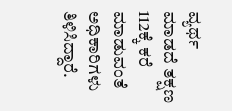ವ್ಯರ್ಥ ಮಾಡದೆ ತಕ್ಷಣ 112ಕ್ಕೆ ಕರೆ ಮಾಡುವಂತೆ ಅಧಿಕಾರಿಗಳು ತಿಳಿಸಿದ್ದಾರೆ.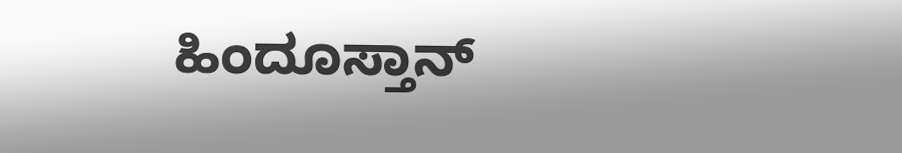ಹಿಂದೂಸ್ತಾನ್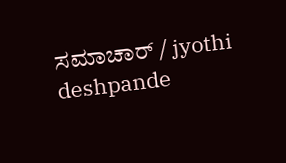ಸಮಾಚಾರ್ / jyothi deshpande